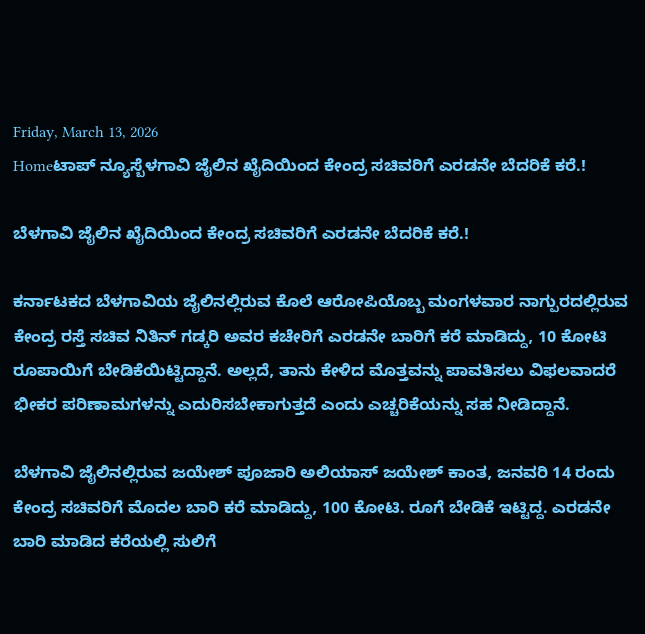Friday, March 13, 2026
Homeಟಾಪ್ ನ್ಯೂಸ್ಬೆಳಗಾವಿ ಜೈಲಿನ ಖೈದಿಯಿಂದ ಕೇಂದ್ರ ಸಚಿವರಿಗೆ ಎರಡನೇ ಬೆದರಿಕೆ ಕರೆ.!

ಬೆಳಗಾವಿ ಜೈಲಿನ ಖೈದಿಯಿಂದ ಕೇಂದ್ರ ಸಚಿವರಿಗೆ ಎರಡನೇ ಬೆದರಿಕೆ ಕರೆ.!

ಕರ್ನಾಟಕದ ಬೆಳಗಾವಿಯ ಜೈಲಿನಲ್ಲಿರುವ ಕೊಲೆ ಆರೋಪಿಯೊಬ್ಬ ಮಂಗಳವಾರ ನಾಗ್ಪುರದಲ್ಲಿರುವ ಕೇಂದ್ರ ರಸ್ತೆ ಸಚಿವ ನಿತಿನ್ ಗಡ್ಕರಿ ಅವರ ಕಚೇರಿಗೆ ಎರಡನೇ ಬಾರಿಗೆ ಕರೆ ಮಾಡಿದ್ದು, 10 ಕೋಟಿ ರೂಪಾಯಿಗೆ ಬೇಡಿಕೆಯಿಟ್ಟಿದ್ದಾನೆ. ಅಲ್ಲದೆ, ತಾನು ಕೇಳಿದ ಮೊತ್ತವನ್ನು ಪಾವತಿಸಲು ವಿಫಲವಾದರೆ ಭೀಕರ ಪರಿಣಾಮಗಳನ್ನು ಎದುರಿಸಬೇಕಾಗುತ್ತದೆ ಎಂದು ಎಚ್ಚರಿಕೆಯನ್ನು ಸಹ ನೀಡಿದ್ದಾನೆ.

ಬೆಳಗಾವಿ ಜೈಲಿನಲ್ಲಿರುವ ಜಯೇಶ್ ಪೂಜಾರಿ ಅಲಿಯಾಸ್ ಜಯೇಶ್ ಕಾಂತ, ಜನವರಿ 14 ರಂದು ಕೇಂದ್ರ ಸಚಿವರಿಗೆ ಮೊದಲ ಬಾರಿ ಕರೆ ಮಾಡಿದ್ದು, 100 ಕೋಟಿ. ರೂಗೆ ಬೇಡಿಕೆ ಇಟ್ಟಿದ್ದ. ಎರಡನೇ ಬಾರಿ ಮಾಡಿದ ಕರೆಯಲ್ಲಿ ಸುಲಿಗೆ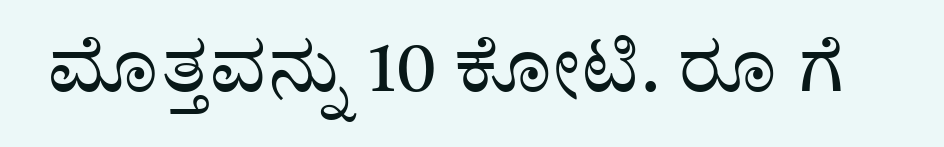ಮೊತ್ತವನ್ನು 10 ಕೋಟಿ. ರೂ ಗೆ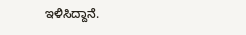ಇಳಿಸಿದ್ದಾನೆ.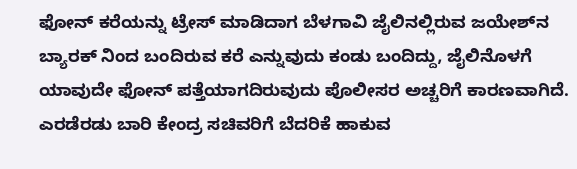ಫೋನ್‌ ಕರೆಯನ್ನು ಟ್ರೇಸ್‌ ಮಾಡಿದಾಗ ಬೆಳಗಾವಿ ಜೈಲಿನಲ್ಲಿರುವ ಜಯೇಶ್‌ನ ಬ್ಯಾರಕ್‌ ನಿಂದ ಬಂದಿರುವ ಕರೆ ಎನ್ನುವುದು ಕಂಡು ಬಂದಿದ್ದು, ಜೈಲಿನೊಳಗೆ ಯಾವುದೇ ಫೋನ್‌ ಪತ್ತೆಯಾಗದಿರುವುದು ಪೊಲೀಸರ ಅಚ್ಚರಿಗೆ ಕಾರಣವಾಗಿದೆ. ಎರಡೆರಡು ಬಾರಿ ಕೇಂದ್ರ ಸಚಿವರಿಗೆ ಬೆದರಿಕೆ ಹಾಕುವ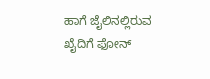ಹಾಗೆ ಜೈಲಿನಲ್ಲಿರುವ ಖೈದಿಗೆ ಫೋನ್‌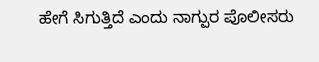ಹೇಗೆ ಸಿಗುತ್ತಿದೆ ಎಂದು ನಾಗ್ಪುರ ಪೊಲೀಸರು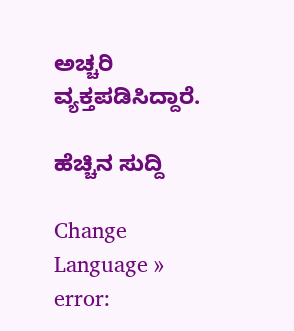ಅಚ್ಚರಿ ವ್ಯಕ್ತಪಡಿಸಿದ್ದಾರೆ.

ಹೆಚ್ಚಿನ ಸುದ್ದಿ

Change Language »
error: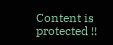Content is protected !!